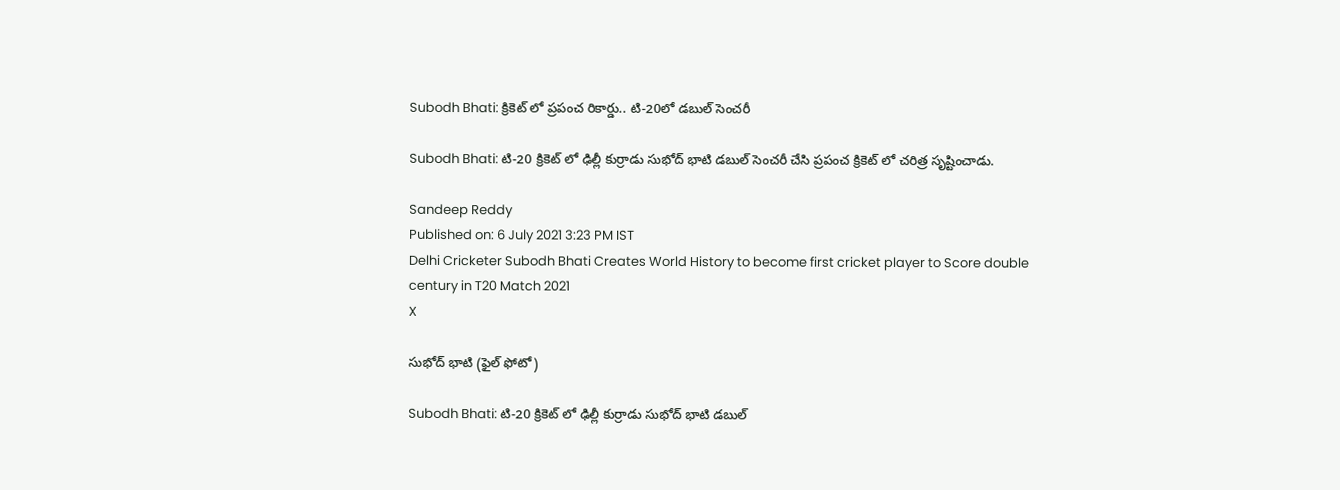Subodh Bhati: క్రికెట్ లో ప్రపంచ రికార్డు.. టి-20లో డబుల్ సెంచరీ

Subodh Bhati: టి-20 క్రికెట్ లో ఢిల్లీ కుర్రాడు సుభోద్ భాటి డబుల్ సెంచరీ చేసి ప్రపంచ క్రికెట్ లో చరిత్ర సృష్టించాడు.

Sandeep Reddy
Published on: 6 July 2021 3:23 PM IST
Delhi Cricketer Subodh Bhati Creates World History to become first cricket player to Score double century in T20 Match 2021
X

సుభోద్ భాటి (ఫైల్ ఫోటో)

Subodh Bhati: టి-20 క్రికెట్ లో ఢిల్లీ కుర్రాడు సుభోద్ భాటి డబుల్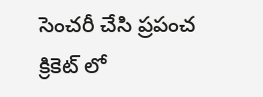సెంచరీ చేసి ప్రపంచ క్రికెట్ లో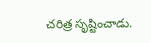చరిత్ర సృష్టించాడు.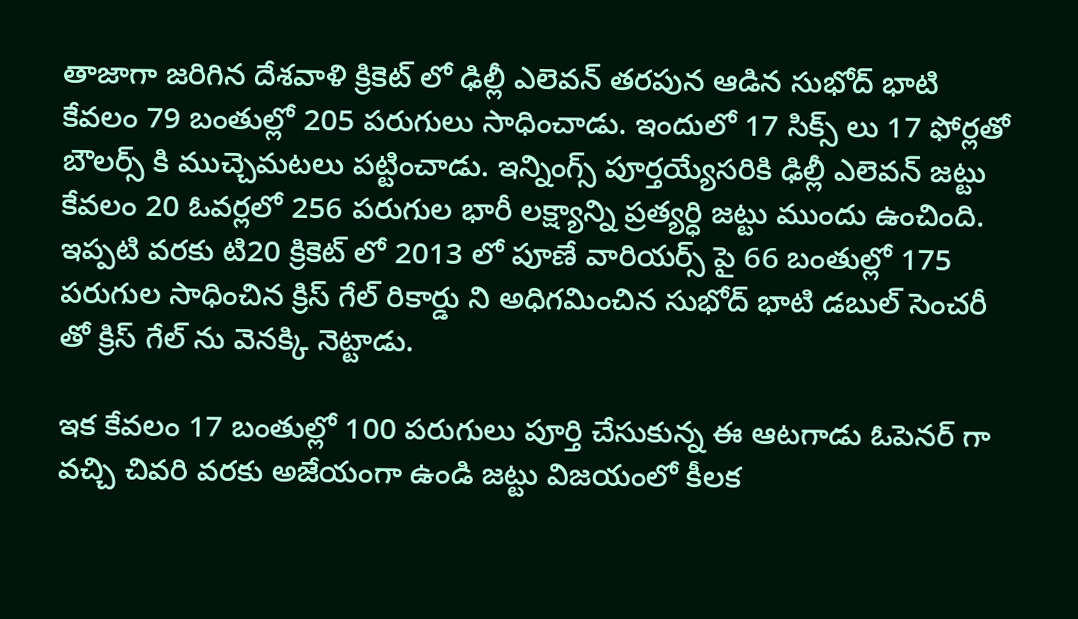తాజాగా జరిగిన దేశవాళి క్రికెట్ లో ఢిల్లీ ఎలెవన్ తరపున ఆడిన సుభోద్ భాటి కేవలం 79 బంతుల్లో 205 పరుగులు సాధించాడు. ఇందులో 17 సిక్స్ లు 17 ఫోర్లతో బౌలర్స్ కి ముచ్చెమటలు పట్టించాడు. ఇన్నింగ్స్ పూర్తయ్యేసరికి ఢిల్లీ ఎలెవన్ జట్టు కేవలం 20 ఓవర్లలో 256 పరుగుల భారీ లక్ష్యాన్ని ప్రత్యర్ధి జట్టు ముందు ఉంచింది. ఇప్పటి వరకు టి20 క్రికెట్ లో 2013 లో పూణే వారియర్స్ పై 66 బంతుల్లో 175 పరుగుల సాధించిన క్రిస్ గేల్ రికార్డు ని అధిగమించిన సుభోద్ భాటి డబుల్ సెంచరీ తో క్రిస్ గేల్ ను వెనక్కి నెట్టాడు.

ఇక కేవలం 17 బంతుల్లో 100 పరుగులు పూర్తి చేసుకున్న ఈ ఆటగాడు ఓపెనర్ గా వచ్చి చివరి వరకు అజేయంగా ఉండి జట్టు విజయంలో కీలక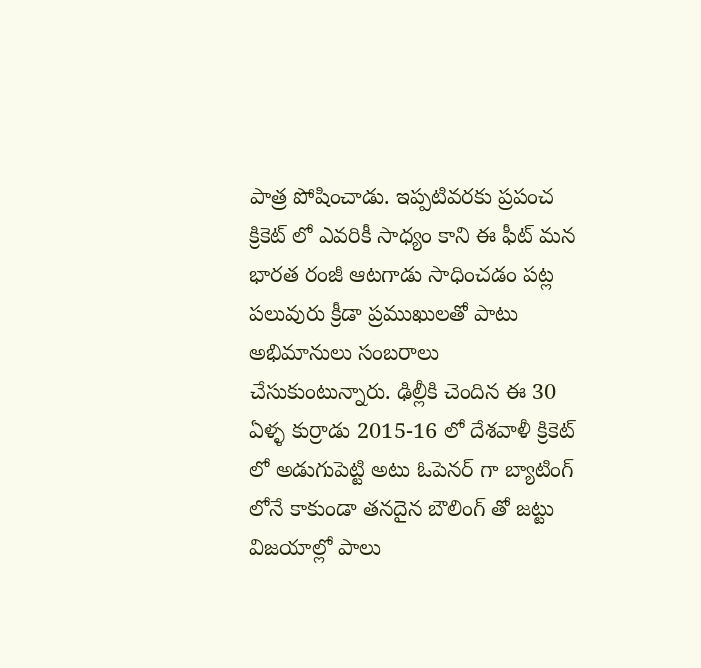పాత్ర పోషించాడు. ఇప్పటివరకు ప్రపంచ క్రికెట్ లో ఎవరికీ సాధ్యం కాని ఈ ఫీట్ మన భారత రంజీ ఆటగాడు సాధించడం పట్ల పలువురు క్రీడా ప్రముఖులతో పాటు అభిమానులు సంబరాలు చేసుకుంటున్నారు. ఢిల్లీకి చెందిన ఈ 30 ఏళ్ళ కుర్రాడు 2015-16 లో దేశవాళీ క్రికెట్ లో అడుగుపెట్టి అటు ఓపెనర్ గా బ్యాటింగ్ లోనే కాకుండా తనదైన బౌలింగ్ తో జట్టు విజయాల్లో పాలు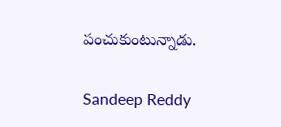పంచుకుంటున్నాడు.

Sandeep Reddy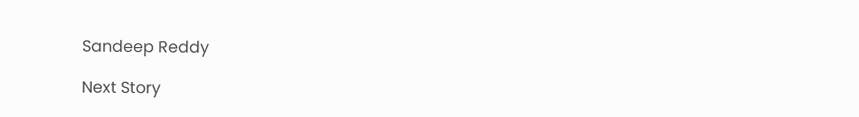Sandeep Reddy

Next Story